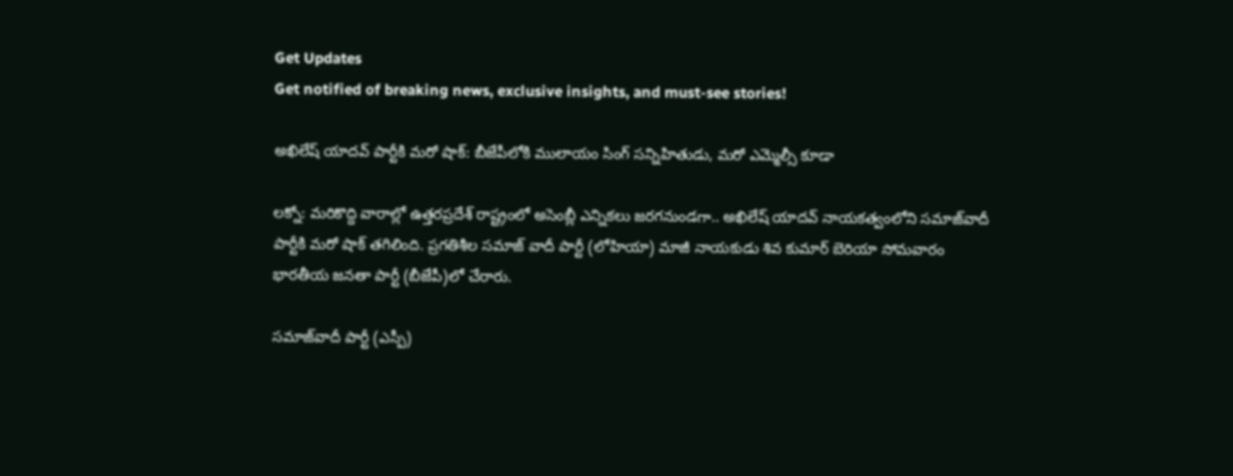Get Updates
Get notified of breaking news, exclusive insights, and must-see stories!

అఖిలేష్ యాదవ్ పార్టీకి మరో షాక్: బీజేపీలోకి ములాయం సింగ్ సన్నిహితుడు, మరో ఎమ్మెల్సీ కూడా

లక్నో: మరికొద్ది వారాల్లో ఉత్తరప్రదేశ్ రాష్ట్రంలో అసెంబ్లీ ఎన్నికలు జరగనుండగా.. అఖిలేష్ యాదవ్ నాయకత్వంలోని సమాజ్‌వాదీ పార్టీకి మరో షాక్ తగిలింది. ప్రగతిశీల సమాజ్ వాదీ పార్టీ (లోహియా) మాజీ నాయకుడు శివ కుమార్ బెరియా సోమవారం భారతీయ జనతా పార్టీ (బీజేపీ)లో చేరారు.

సమాజ్‌వాదీ పార్టీ (ఎస్పీ)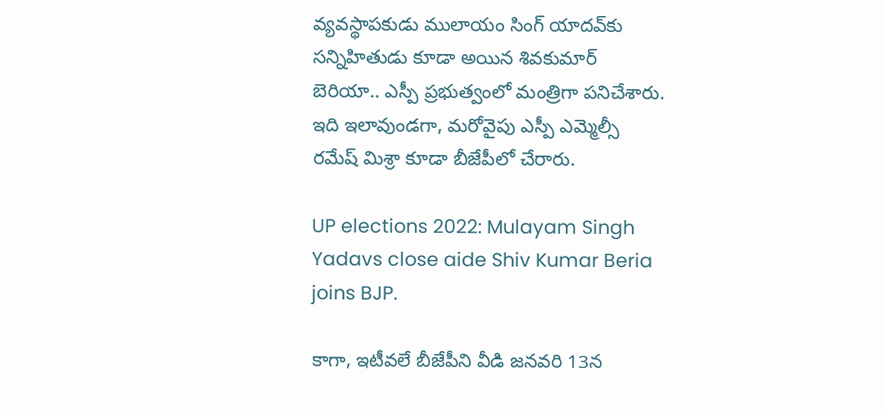వ్యవస్థాపకుడు ములాయం సింగ్ యాదవ్‌కు సన్నిహితుడు కూడా అయిన శివకుమార్ బెరియా.. ఎస్పీ ప్రభుత్వంలో మంత్రిగా పనిచేశారు. ఇది ఇలావుండగా, మరోవైపు ఎస్పీ ఎమ్మెల్సీ రమేష్ మిశ్రా కూడా బీజేపీలో చేరారు.

UP elections 2022: Mulayam Singh Yadavs close aide Shiv Kumar Beria joins BJP.

కాగా, ఇటీవలే బీజేపీని వీడి జనవరి 13న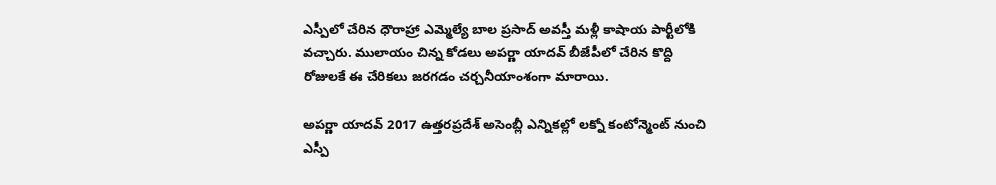ఎస్పీలో చేరిన ధౌరాహ్రా ఎమ్మెల్యే బాల ప్రసాద్ అవస్తీ మళ్లీ కాషాయ పార్టీలోకి వచ్చారు. ములాయం చిన్న కోడలు అపర్ణా యాదవ్ బీజేపీలో చేరిన కొద్ది రోజులకే ఈ చేరికలు జరగడం చర్చనీయాంశంగా మారాయి.

అపర్ణా యాదవ్ 2017 ఉత్తరప్రదేశ్ అసెంబ్లీ ఎన్నికల్లో లక్నో కంటోన్మెంట్ నుంచి ఎస్పీ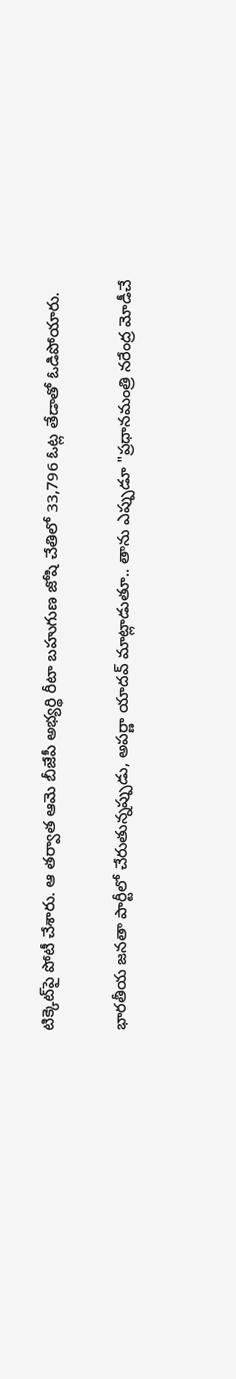టిక్కెట్‌పై పోటీ చేశారు. ఆ తర్వాత ఆమె బీజేపీ అభ్యర్థి రీటా బహుగుణ జోషి చేతిలో 33,796 ఓట్ల తేడాతో ఓడిపోయారు.

భారతీయ జనతా పార్టీలో చేరుతున్నప్పుడు, అపర్ణా యాదవ్ మాట్లాడుతూ.. తాను ఎప్పుడూ "ప్రధానమంత్రి నరేంద్ర మోడీచే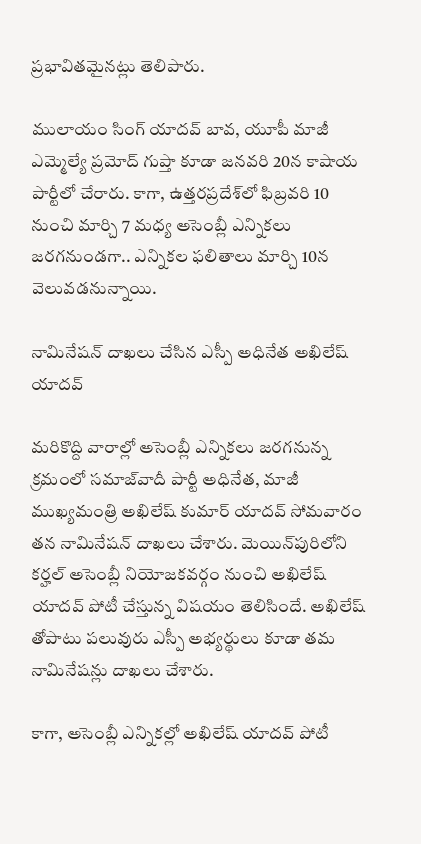ప్రభావితమైనట్లు తెలిపారు.

ములాయం సింగ్ యాదవ్ బావ, యూపీ మాజీ ఎమ్మెల్యే ప్రమోద్ గుప్తా కూడా జనవరి 20న కాషాయ పార్టీలో చేరారు. కాగా, ఉత్తరప్రదేశ్‌లో ఫిబ్రవరి 10 నుంచి మార్చి 7 మధ్య అసెంబ్లీ ఎన్నికలు జరగనుండగా.. ఎన్నికల ఫలితాలు మార్చి 10న వెలువడనున్నాయి.

నామినేషన్ దాఖలు చేసిన ఎస్పీ అధినేత అఖిలేష్ యాదవ్

మరికొద్ది వారాల్లో అసెంబ్లీ ఎన్నికలు జరగనున్న క్రమంలో సమాజ్‌వాదీ పార్టీ అధినేత, మాజీ ముఖ్యమంత్రి అఖిలేష్ కుమార్ యాదవ్ సోమవారం తన నామినేషన్ దాఖలు చేశారు. మెయిన్‌పురిలోని కర్హల్ అసెంబ్లీ నియోజకవర్గం నుంచి అఖిలేష్ యాదవ్ పోటీ చేస్తున్న విషయం తెలిసిందే. అఖిలేష్ తోపాటు పలువురు ఎస్పీ అభ్యర్థులు కూడా తమ నామినేషన్లు దాఖలు చేశారు.

కాగా, అసెంబ్లీ ఎన్నికల్లో అఖిలేష్ యాదవ్ పోటీ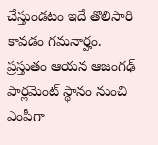చేస్తుండటం ఇదే తొలిసారి కావడం గమనార్హం. ప్రస్తుతం ఆయన ఆజంగఢ్ పార్లమెంట్ స్థానం నుంచి ఎంపీగా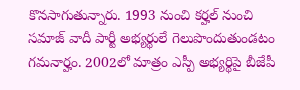కొనసాగుతున్నారు. 1993 నుంచి కర్హల్ నుంచి సమాజ్ వాదీ పార్టీ అభ్యర్థులే గెలుపొందుతుండటం గమనార్హం. 2002లో మాత్రం ఎస్పీ అభ్యర్థిపై బీజేపీ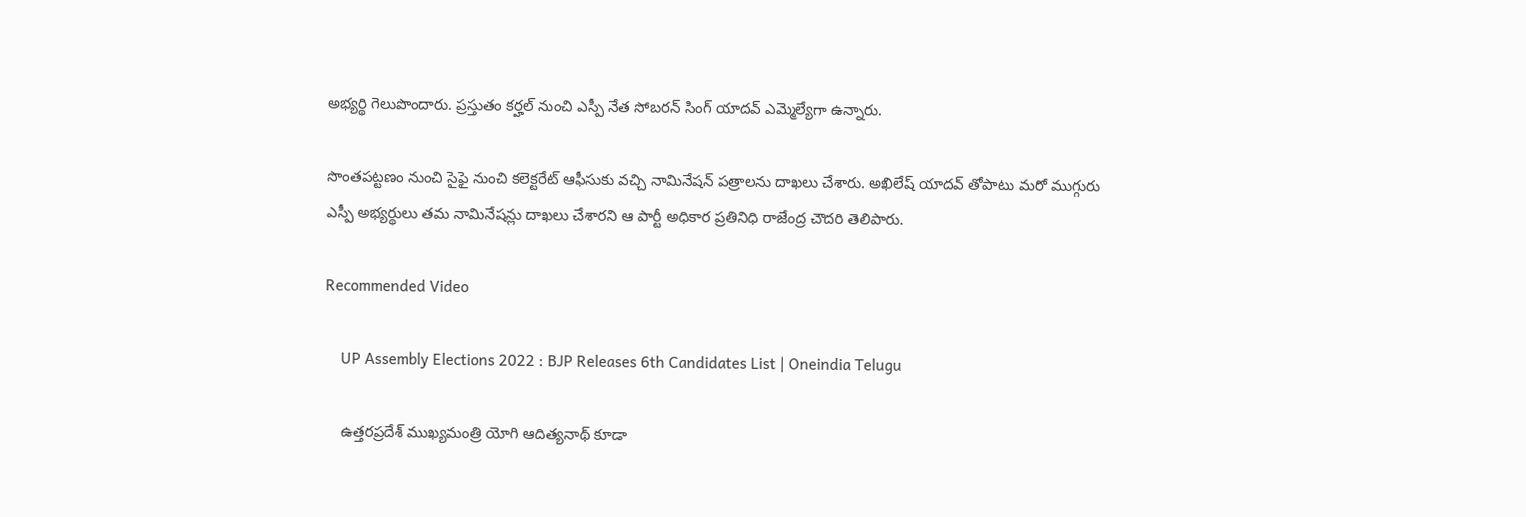అభ్యర్థి గెలుపొందారు. ప్రస్తుతం కర్హల్ నుంచి ఎస్పీ నేత సోబరన్ సింగ్ యాదవ్ ఎమ్మెల్యేగా ఉన్నారు.

సొంతపట్టణం నుంచి సైఫై నుంచి కలెక్టరేట్ ఆఫీసుకు వచ్చి నామినేషన్ పత్రాలను దాఖలు చేశారు. అఖిలేష్ యాదవ్ తోపాటు మరో ముగ్గురు ఎస్పీ అభ్యర్థులు తమ నామినేషన్లు దాఖలు చేశారని ఆ పార్టీ అధికార ప్రతినిధి రాజేంద్ర చౌదరి తెలిపారు.

Recommended Video

    UP Assembly Elections 2022 : BJP Releases 6th Candidates List | Oneindia Telugu

    ఉత్తరప్రదేశ్ ముఖ్యమంత్రి యోగి ఆదిత్యనాథ్ కూడా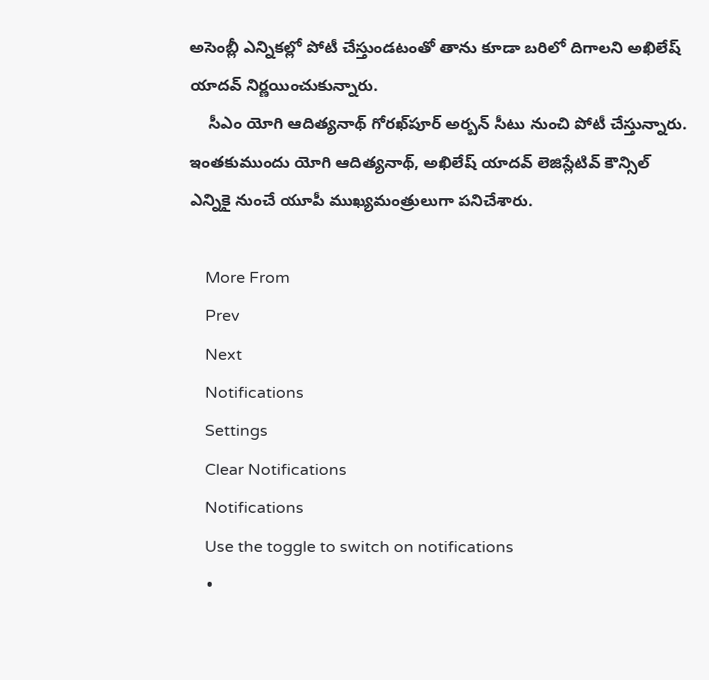అసెంబ్లీ ఎన్నికల్లో పోటీ చేస్తుండటంతో తాను కూడా బరిలో దిగాలని అఖిలేష్ యాదవ్ నిర్ణయించుకున్నారు.
    సీఎం యోగి ఆదిత్యనాథ్ గోరఖ్‌పూర్ అర్బన్ సీటు నుంచి పోటీ చేస్తున్నారు. ఇంతకుముందు యోగి ఆదిత్యనాథ్, అఖిలేష్ యాదవ్ లెజిస్లేటివ్ కౌన్సిల్ ఎన్నికై నుంచే యూపీ ముఖ్యమంత్రులుగా పనిచేశారు.

    More From
    Prev
    Next
    Notifications
    Settings
    Clear Notifications
    Notifications
    Use the toggle to switch on notifications
    •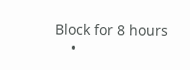Block for 8 hours
    •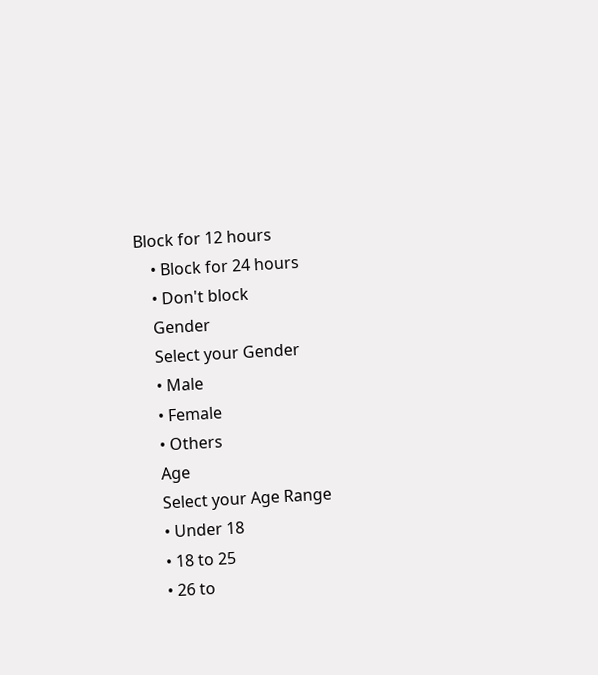Block for 12 hours
    • Block for 24 hours
    • Don't block
    Gender
    Select your Gender
    • Male
    • Female
    • Others
    Age
    Select your Age Range
    • Under 18
    • 18 to 25
    • 26 to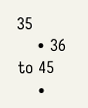35
    • 36 to 45
    •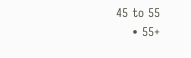45 to 55
    • 55+